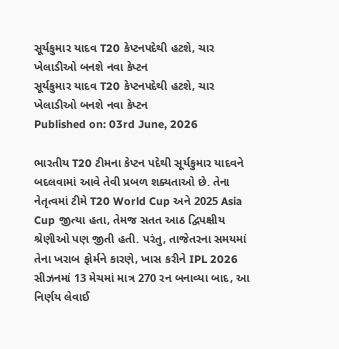સૂર્યકુમાર યાદવ T20 કેપ્ટનપદેથી હટશે, ચાર ખેલાડીઓ બનશે નવા કેપ્ટન
સૂર્યકુમાર યાદવ T20 કેપ્ટનપદેથી હટશે, ચાર ખેલાડીઓ બનશે નવા કેપ્ટન
Published on: 03rd June, 2026

ભારતીય T20 ટીમના કેપ્ટન પદેથી સૂર્યકુમાર યાદવને બદલવામાં આવે તેવી પ્રબળ શક્યતાઓ છે. તેના નેતૃત્વમાં ટીમે T20 World Cup અને 2025 Asia Cup જીત્યા હતા, તેમજ સતત આઠ દ્વિપક્ષીય શ્રેણીઓ પણ જીતી હતી. પરંતુ, તાજેતરના સમયમાં તેના ખરાબ ફોર્મને કારણે, ખાસ કરીને IPL 2026 સીઝનમાં 13 મેચમાં માત્ર 270 રન બનાવ્યા બાદ, આ નિર્ણય લેવાઈ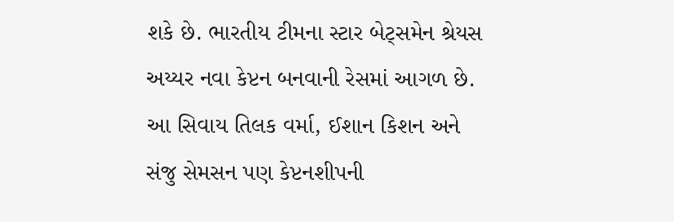શકે છે. ભારતીય ટીમના સ્ટાર બેટ્સમેન શ્રેયસ અય્યર નવા કેપ્ટન બનવાની રેસમાં આગળ છે. આ સિવાય તિલક વર્મા, ઈશાન કિશન અને સંજુ સેમસન પણ કેપ્ટનશીપની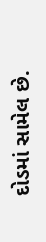દોડમાં સામેલ છે.